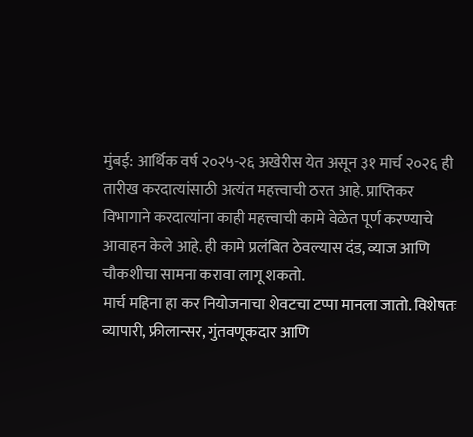मुंबई: आर्थिक वर्ष २०२५-२६ अखेरीस येत असून ३१ मार्च २०२६ ही तारीख करदात्यांसाठी अत्यंत महत्त्वाची ठरत आहे. प्राप्तिकर विभागाने करदात्यांना काही महत्त्वाची कामे वेळेत पूर्ण करण्याचे आवाहन केले आहे. ही कामे प्रलंबित ठेवल्यास दंड, व्याज आणि चौकशीचा सामना करावा लागू शकतो.
मार्च महिना हा कर नियोजनाचा शेवटचा टप्पा मानला जातो. विशेषतः व्यापारी, फ्रीलान्सर, गुंतवणूकदार आणि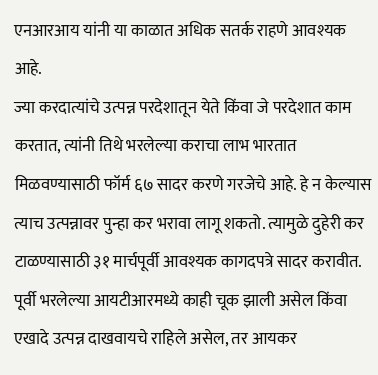एनआरआय यांनी या काळात अधिक सतर्क राहणे आवश्यक आहे.
ज्या करदात्यांचे उत्पन्न परदेशातून येते किंवा जे परदेशात काम करतात, त्यांनी तिथे भरलेल्या कराचा लाभ भारतात मिळवण्यासाठी फॉर्म ६७ सादर करणे गरजेचे आहे. हे न केल्यास त्याच उत्पन्नावर पुन्हा कर भरावा लागू शकतो. त्यामुळे दुहेरी कर टाळण्यासाठी ३१ मार्चपूर्वी आवश्यक कागदपत्रे सादर करावीत.
पूर्वी भरलेल्या आयटीआरमध्ये काही चूक झाली असेल किंवा एखादे उत्पन्न दाखवायचे राहिले असेल, तर आयकर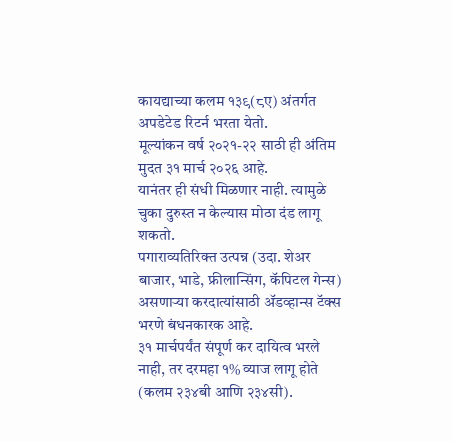कायद्याच्या कलम १३९(८ए) अंतर्गत अपडेटेड रिटर्न भरता येतो.
मूल्यांकन वर्ष २०२१-२२ साठी ही अंतिम मुदत ३१ मार्च २०२६ आहे.
यानंतर ही संधी मिळणार नाही. त्यामुळे चुका दुरुस्त न केल्यास मोठा दंड लागू शकतो.
पगाराव्यतिरिक्त उत्पन्न (उदा. शेअर बाजार, भाडे, फ्रीलान्सिंग, कॅपिटल गेन्स) असणाऱ्या करदात्यांसाठी ॲडव्हान्स टॅक्स भरणे बंधनकारक आहे.
३१ मार्चपर्यंत संपूर्ण कर दायित्व भरले नाही, तर दरमहा १% व्याज लागू होते (कलम २३४बी आणि २३४सी).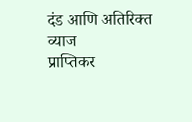दंड आणि अतिरिक्त व्याज
प्राप्तिकर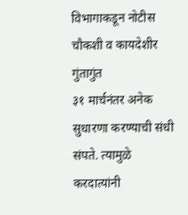विभागाकडून नोटीस
चौकशी व कायदेशीर गुंतागुंत
३१ मार्चनंतर अनेक सुधारणा करण्याची संधी संपते. त्यामुळे करदात्यांनी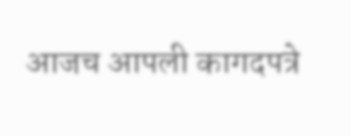आजच आपली कागदपत्रे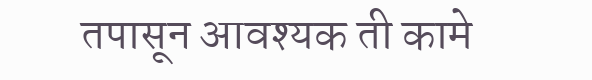तपासून आवश्यक ती कामे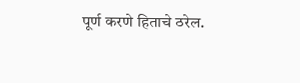पूर्ण करणे हिताचे ठरेल.